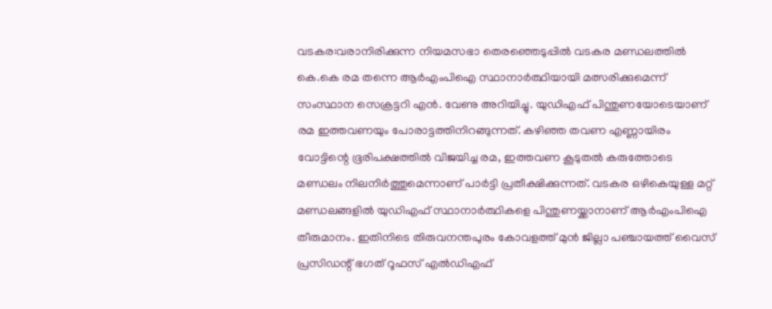വടകര:വരാനിരിക്കുന്ന നിയമസഭാ തെരഞ്ഞെടുപ്പിൽ വടകര മണ്ഡലത്തിൽ കെ.കെ രമ തന്നെ ആർഎംപിഐ സ്ഥാനാർത്ഥിയായി മത്സരിക്കുമെന്ന് സംസ്ഥാന സെക്രട്ടറി എൻ. വേണു അറിയിച്ചു. യുഡിഎഫ് പിന്തുണയോടെയാണ് രമ ഇത്തവണയും പോരാട്ടത്തിനിറങ്ങുന്നത്. കഴിഞ്ഞ തവണ എണ്ണായിരം വോട്ടിന്റെ ഭൂരിപക്ഷത്തിൽ വിജയിച്ച രമ, ഇത്തവണ കൂടുതൽ കരുത്തോടെ മണ്ഡലം നിലനിർത്തുമെന്നാണ് പാർട്ടി പ്രതീക്ഷിക്കുന്നത്. വടകര ഒഴികെയുള്ള മറ്റ് മണ്ഡലങ്ങളിൽ യുഡിഎഫ് സ്ഥാനാർത്ഥികളെ പിന്തുണയ്ക്കാനാണ് ആർഎംപിഐ തീരുമാനം. ഇതിനിടെ തിരുവനന്തപുരം കോവളത്ത് മുൻ ജില്ലാ പഞ്ചായത്ത് വൈസ് പ്രസിഡന്റ് ഭഗത് റൂഫസ് എൽഡിഎഫ്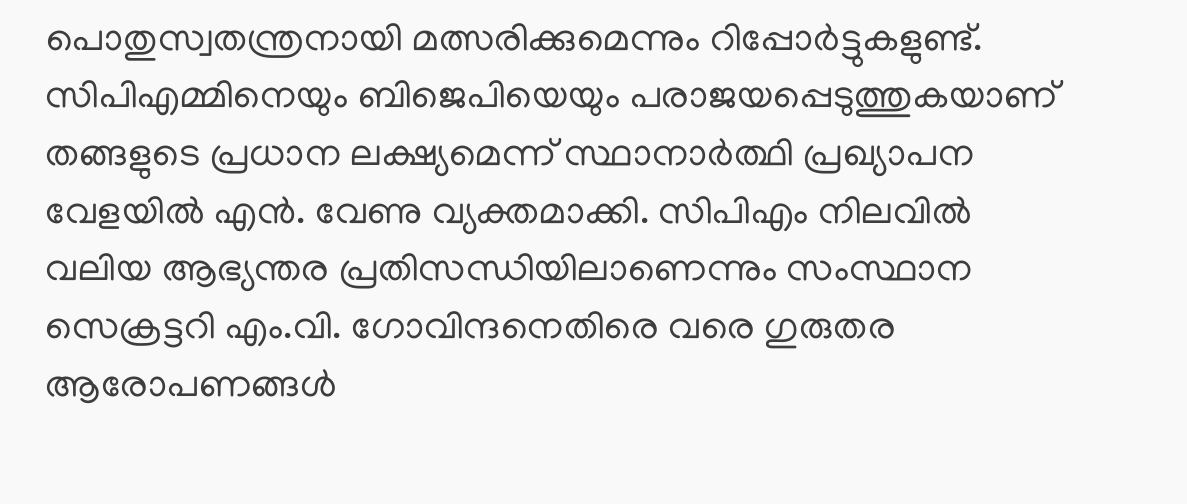പൊതുസ്വതന്ത്രനായി മത്സരിക്കുമെന്നും റിപ്പോർട്ടുകളുണ്ട്.
സിപിഎമ്മിനെയും ബിജെപിയെയും പരാജയപ്പെടുത്തുകയാണ് തങ്ങളുടെ പ്രധാന ലക്ഷ്യമെന്ന് സ്ഥാനാർത്ഥി പ്രഖ്യാപന വേളയിൽ എൻ. വേണു വ്യക്തമാക്കി. സിപിഎം നിലവിൽ വലിയ ആഭ്യന്തര പ്രതിസന്ധിയിലാണെന്നും സംസ്ഥാന സെക്രട്ടറി എം.വി. ഗോവിന്ദനെതിരെ വരെ ഗുരുതര ആരോപണങ്ങൾ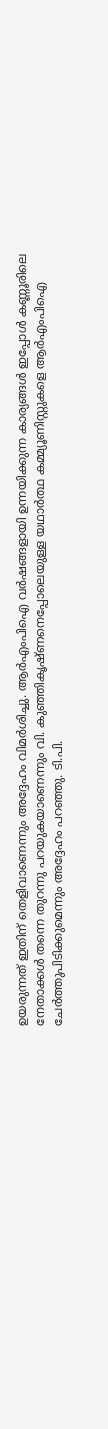ഉയരുന്നത് ഇതിന് തെളിവാണെന്നും അദ്ദേഹം വിമർശിച്ചു. ആർഎംപിഐ വർഷങ്ങളായി ഉന്നയിക്കുന്ന കാര്യങ്ങൾ ഇപ്പോൾ കണ്ണൂരിലെ നേതാക്കൾ തന്നെ തുറന്നു പറയുകയാണെന്നും വി. കുഞ്ഞികൃഷ്ണനെപ്പോലെയുള്ള യഥാർത്ഥ കമ്മ്യൂണിസ്റ്റുകളെ ആർഎംപിഐ ചേർത്തുപിടിക്കുമെന്നും അദ്ദേഹം പറഞ്ഞു. ടി.പി.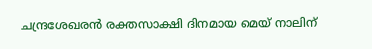ചന്ദ്രശേഖരൻ രക്തസാക്ഷി ദിനമായ മെയ് നാലിന്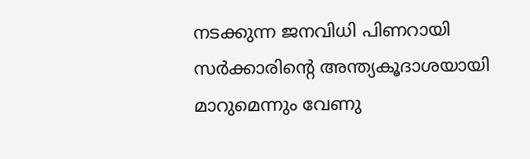നടക്കുന്ന ജനവിധി പിണറായി സർക്കാരിന്റെ അന്ത്യകൂദാശയായി മാറുമെന്നും വേണു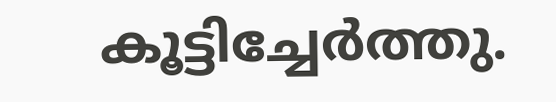കൂട്ടിച്ചേർത്തു.